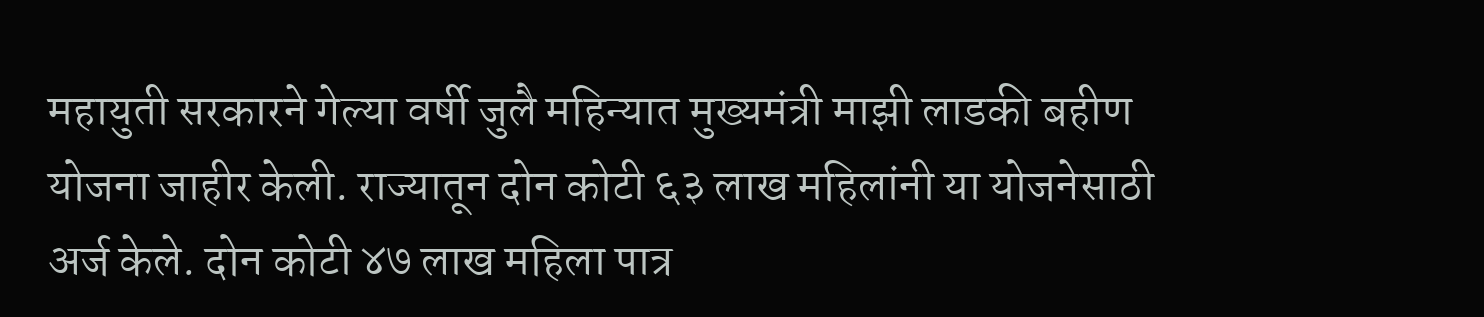महायुती सरकारने गेल्या वर्षी जुलै महिन्यात मुख्यमंत्री माझी लाडकी बहीण योजना जाहीर केली. राज्यातून दोन कोटी ६३ लाख महिलांनी या योजनेसाठी अर्ज केले. दोन कोटी ४७ लाख महिला पात्र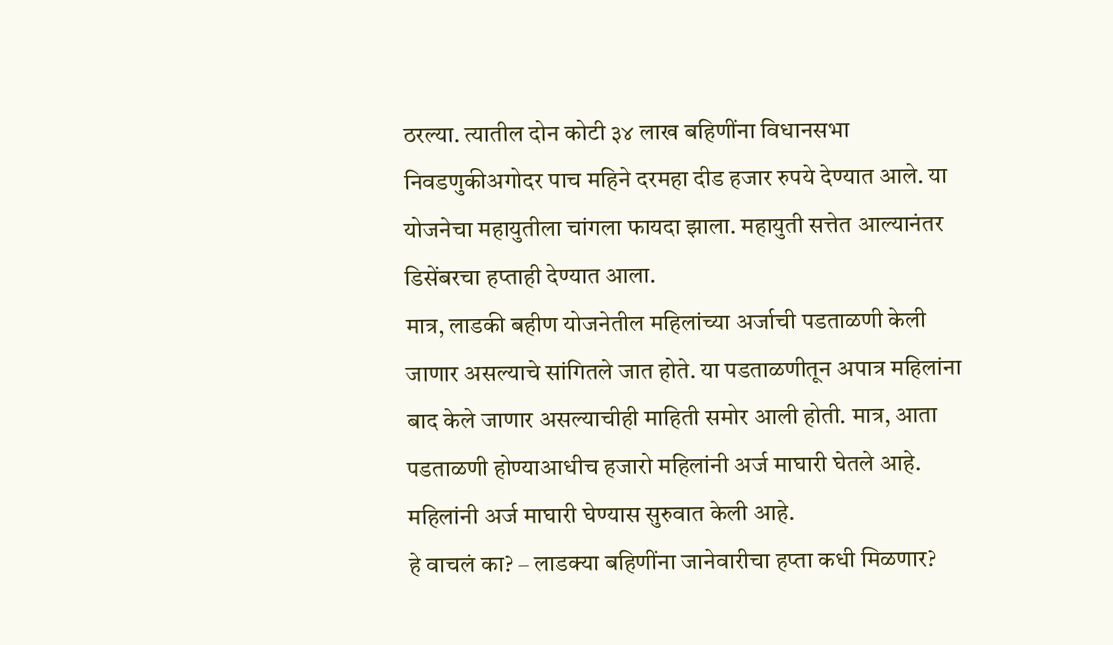ठरल्या. त्यातील दोन कोटी ३४ लाख बहिणींना विधानसभा निवडणुकीअगोदर पाच महिने दरमहा दीड हजार रुपये देण्यात आले. या योजनेचा महायुतीला चांगला फायदा झाला. महायुती सत्तेत आल्यानंतर डिसेंबरचा हप्ताही देण्यात आला.
मात्र, लाडकी बहीण योजनेतील महिलांच्या अर्जाची पडताळणी केली जाणार असल्याचे सांगितले जात होते. या पडताळणीतून अपात्र महिलांना बाद केले जाणार असल्याचीही माहिती समोर आली होती. मात्र, आता पडताळणी होण्याआधीच हजारो महिलांनी अर्ज माघारी घेतले आहे. महिलांनी अर्ज माघारी घेण्यास सुरुवात केली आहे.
हे वाचलं का? – लाडक्या बहिणींना जानेवारीचा हप्ता कधी मिळणार?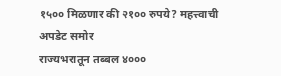१५०० मिळणार की २१०० रुपये? महत्त्वाची अपडेट समोर
राज्यभरातून तब्बल ४०००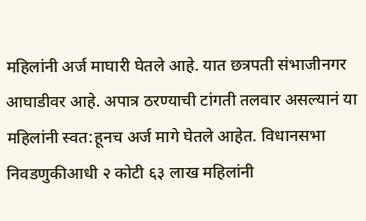महिलांनी अर्ज माघारी घेतले आहे. यात छत्रपती संभाजीनगर आघाडीवर आहे. अपात्र ठरण्याची टांगती तलवार असल्यानं या महिलांनी स्वत:हूनच अर्ज मागे घेतले आहेत. विधानसभा निवडणुकीआधी २ कोटी ६३ लाख महिलांनी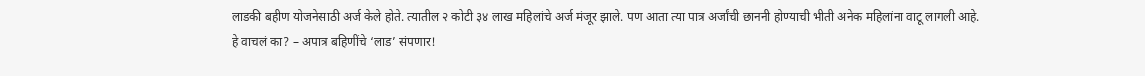लाडकी बहीण योजनेसाठी अर्ज केले होते. त्यातील २ कोटी ३४ लाख महिलांचे अर्ज मंजूर झाले. पण आता त्या पात्र अर्जांची छाननी होण्याची भीती अनेक महिलांना वाटू लागली आहे.
हे वाचलं का? – अपात्र बहिणींचे ‘लाड’ संपणार!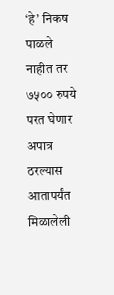‘हे’ निकष पाळले नाहीत तर ७५०० रुपये परत घेणार
अपात्र ठरल्यास आतापर्यंत मिळालेली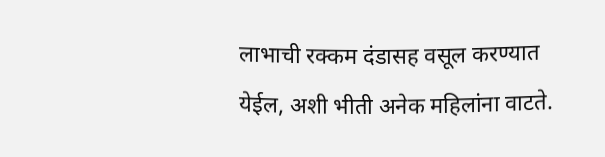लाभाची रक्कम दंडासह वसूल करण्यात येईल, अशी भीती अनेक महिलांना वाटते.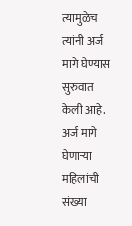त्यामुळेच त्यांनी अर्ज मागे घेण्यास सुरुवात केली आहे. अर्ज मागे घेणाऱ्या महिलांची संख्या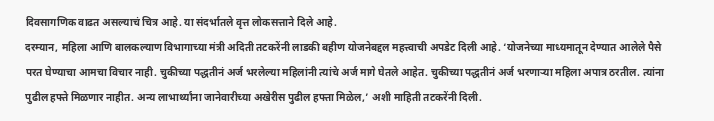दिवसागणिक वाढत असल्याचं चित्र आहे. या संदर्भातले वृत्त लोकसत्ताने दिले आहे.
दरम्यान, महिला आणि बालकल्याण विभागाच्या मंत्री अदिती तटकरेंनी लाडकी बहीण योजनेबद्दल महत्त्वाची अपडेट दिली आहे. ‘योजनेच्या माध्यमातून देण्यात आलेले पैसे परत घेण्याचा आमचा विचार नाही. चुकीच्या पद्धतीनं अर्ज भरलेल्या महिलांनी त्यांचे अर्ज मागे घेतले आहेत. चुकीच्या पद्धतीनं अर्ज भरणाऱ्या महिला अपात्र ठरतील. त्यांना पुढील हफ्ते मिळणार नाहीत. अन्य लाभार्थ्यांना जानेवारीच्या अखेरीस पुढील हफ्ता मिळेल,’ अशी माहिती तटकरेंनी दिली.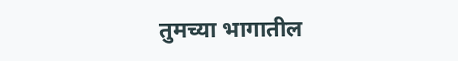तुमच्या भागातील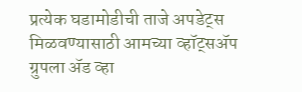प्रत्येक घडामोडीची ताजे अपडेट्स मिळवण्यासाठी आमच्या व्हॉट्सॲप ग्रुपला ॲड व्हा